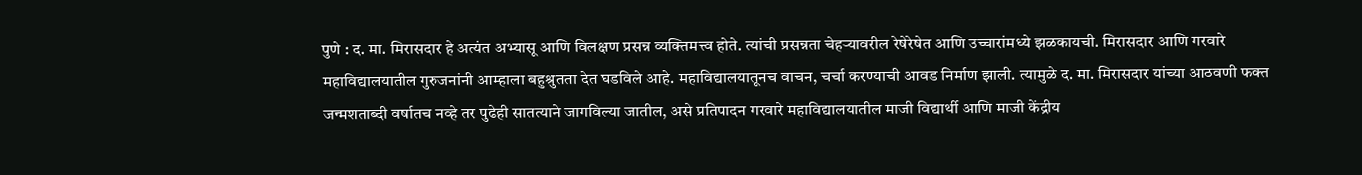पुणे : द. मा. मिरासदार हे अत्यंत अभ्यासू आणि विलक्षण प्रसन्न व्यक्तिमत्त्व होते. त्यांची प्रसन्नता चेहऱ्यावरील रेषेरेषेत आणि उच्चारांमध्ये झळकायची. मिरासदार आणि गरवारे महाविद्यालयातील गुरुजनांनी आम्हाला बहुश्रुतता देत घडविले आहे. महाविद्यालयातूनच वाचन, चर्चा करण्याची आवड निर्माण झाली. त्यामुळे द. मा. मिरासदार यांच्या आठवणी फक्त जन्मशताब्दी वर्षातच नव्हे तर पुढेही सातत्याने जागविल्या जातील, असे प्रतिपादन गरवारे महाविद्यालयातील माजी विद्यार्थी आणि माजी केंद्रीय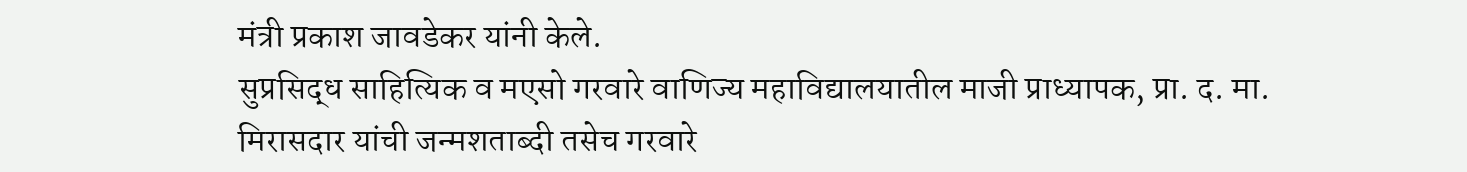मंत्री प्रकाश जावडेकर यांनी केले.
सुप्रसिद्ध साहित्यिक व मएसो गरवारे वाणिज्य महाविद्यालयातील माजी प्राध्यापक, प्रा. द. मा. मिरासदार यांची जन्मशताब्दी तसेच गरवारे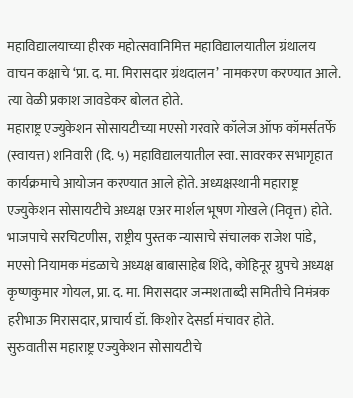महाविद्यालयाच्या हीरक महोत्सवानिमित्त महाविद्यालयातील ग्रंथालय वाचन कक्षाचे ‘प्रा. द. मा. मिरासदार ग्रंथदालन’ नामकरण करण्यात आले. त्या वेळी प्रकाश जावडेकर बोलत होते.
महाराष्ट्र एज्युकेशन सोसायटीच्या मएसो गरवारे कॉलेज ऑफ कॉमर्सतर्फे (स्वायत्त) शनिवारी (दि. ५) महाविद्यालयातील स्वा. सावरकर सभागृहात कार्यक्रमाचे आयोजन करण्यात आले होते. अध्यक्षस्थानी महाराष्ट्र एज्युकेशन सोसायटीचे अध्यक्ष एअर मार्शल भूषण गोखले (निवृत्त) होते. भाजपाचे सरचिटणीस, राष्ट्रीय पुस्तक न्यासाचे संचालक राजेश पांडे, मएसो नियामक मंडळाचे अध्यक्ष बाबासाहेब शिंदे, कोहिनूर ग्रुपचे अध्यक्ष कृष्णकुमार गोयल, प्रा. द. मा. मिरासदार जन्मशताब्दी समितीचे निमंत्रक हरीभाऊ मिरासदार, प्राचार्य डॉ. किशोर देसर्डा मंचावर होते.
सुरुवातीस महाराष्ट्र एज्युकेशन सोसायटीचे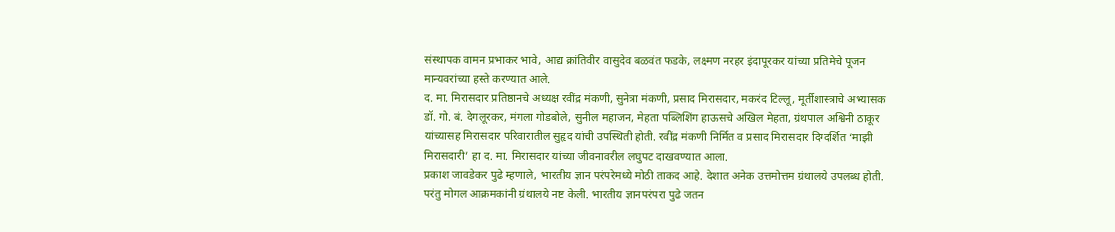संस्थापक वामन प्रभाकर भावे, आद्य क्रांतिवीर वासुदेव बळवंत फडके, लक्ष्मण नरहर इंदापूरकर यांच्या प्रतिमेचे पूजन मान्यवरांच्या हस्ते करण्यात आले.
द. मा. मिरासदार प्रतिष्ठानचे अध्यक्ष रवींद्र मंकणी, सुनेत्रा मंकणी, प्रसाद मिरासदार, मकरंद टिल्लू, मूर्तीशास्त्राचे अभ्यासक डॉ. गो. बं. देगलूरकर, मंगला गोडबोले, सुनील महाजन, मेहता पब्लिशिंग हाऊसचे अखिल मेहता, ग्रंथपाल अश्विनी ठाकूर यांच्यासह मिरासदार परिवारातील सुहृद यांची उपस्थिती होती. रवींद्र मंकणी निर्मित व प्रसाद मिरासदार दिग्दर्शित ‘माझी मिरासदारी’ हा द. मा. मिरासदार यांच्या जीवनावरील लघुपट दाखवण्यात आला.
प्रकाश जावडेकर पुढे म्हणाले, भारतीय ज्ञान परंपरेमध्ये मोठी ताकद आहे. देशात अनेक उत्तमोत्तम ग्रंथालये उपलब्ध होती. परंतु मोगल आक्रमकांनी ग्रंथालये नष्ट केली. भारतीय ज्ञानपरंपरा पुढे जतन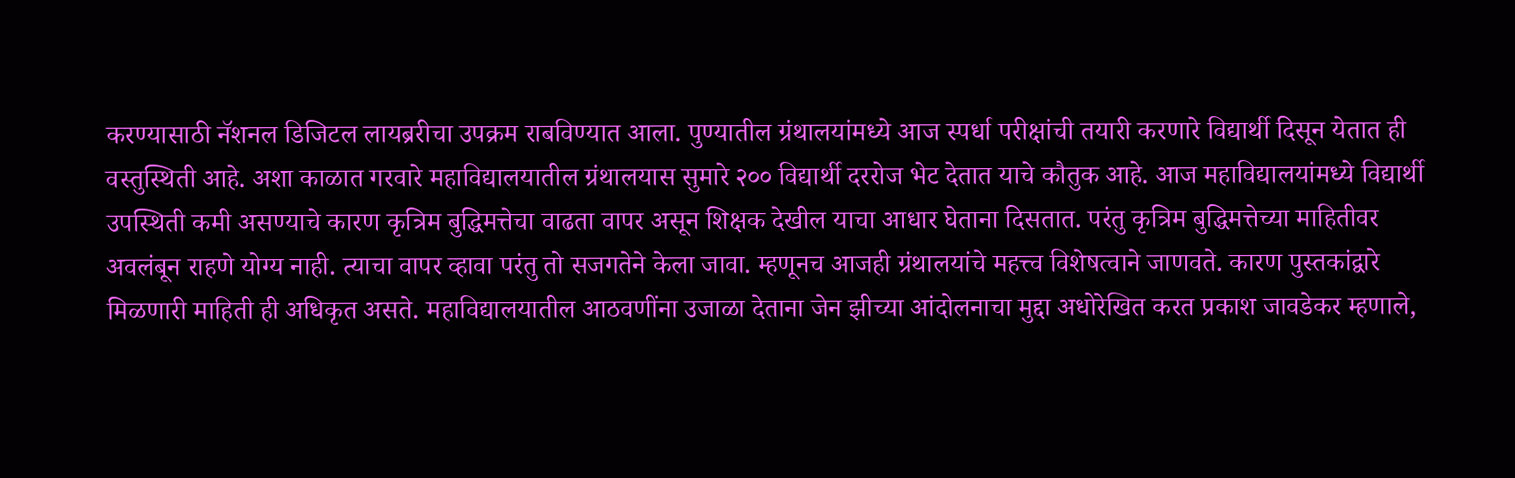करण्यासाठी नॅशनल डिजिटल लायब्ररीचा उपक्रम राबविण्यात आला. पुण्यातील ग्रंथालयांमध्ये आज स्पर्धा परीक्षांची तयारी करणारे विद्यार्थी दिसून येतात ही वस्तुस्थिती आहे. अशा काळात गरवारे महाविद्यालयातील ग्रंथालयास सुमारे २०० विद्यार्थी दररोज भेट देतात याचे कौतुक आहे. आज महाविद्यालयांमध्ये विद्यार्थी उपस्थिती कमी असण्याचे कारण कृत्रिम बुद्धिमत्तेचा वाढता वापर असून शिक्षक देखील याचा आधार घेताना दिसतात. परंतु कृत्रिम बुद्धिमत्तेच्या माहितीवर अवलंबून राहणे योग्य नाही. त्याचा वापर व्हावा परंतु तो सजगतेने केला जावा. म्हणूनच आजही ग्रंथालयांचे महत्त्व विशेषत्वाने जाणवते. कारण पुस्तकांद्वारे मिळणारी माहिती ही अधिकृत असते. महाविद्यालयातील आठवणींना उजाळा देताना जेन झीच्या आंदोलनाचा मुद्दा अधोरेखित करत प्रकाश जावडेकर म्हणाले,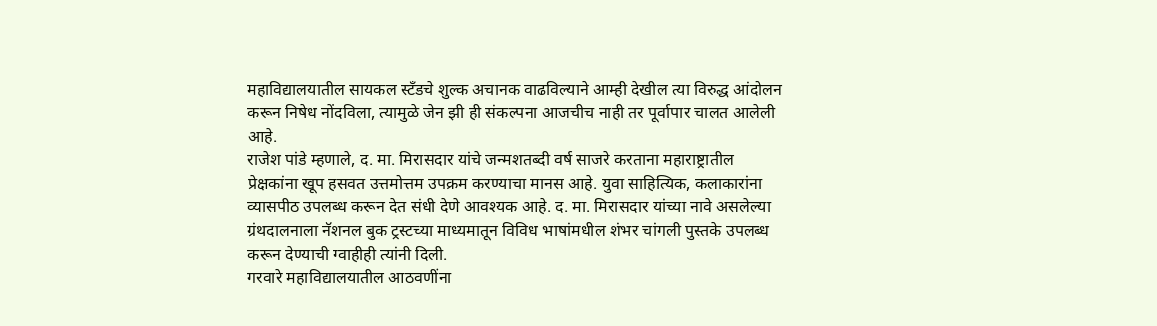महाविद्यालयातील सायकल स्टँडचे शुल्क अचानक वाढविल्याने आम्ही देखील त्या विरुद्ध आंदोलन करून निषेध नोंदविला, त्यामुळे जेन झी ही संकल्पना आजचीच नाही तर पूर्वापार चालत आलेली आहे.
राजेश पांडे म्हणाले, द. मा. मिरासदार यांचे जन्मशतब्दी वर्ष साजरे करताना महाराष्ट्रातील प्रेक्षकांना खूप हसवत उत्तमोत्तम उपक्रम करण्याचा मानस आहे. युवा साहित्यिक, कलाकारांना व्यासपीठ उपलब्ध करून देत संधी देणे आवश्यक आहे. द. मा. मिरासदार यांच्या नावे असलेल्या ग्रंथदालनाला नॅशनल बुक ट्रस्टच्या माध्यमातून विविध भाषांमधील शंभर चांगली पुस्तके उपलब्ध करून देण्याची ग्वाहीही त्यांनी दिली.
गरवारे महाविद्यालयातील आठवणींना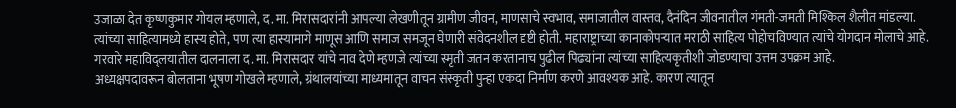उजाळा देत कृष्णकुमार गोयल म्हणाले, द. मा. मिरासदारांनी आपल्या लेखणीतून ग्रामीण जीवन, माणसाचे स्वभाव, समाजातील वास्तव, दैनंदिन जीवनातील गंमती-जमती मिश्किल शैलीत मांडल्या. त्यांच्या साहित्यामध्ये हास्य होते, पण त्या हास्यामागे माणूस आणि समाज समजून घेणारी संवेदनशील दृष्टी होती. महाराष्ट्राच्या कानाकोपऱ्यात मराठी साहित्य पोहोचविण्यात त्यांचे योगदान मोलाचे आहे. गरवारे महाविद्लयातील दालनाला द. मा. मिरासदार यांचे नाव देणे म्हणजे त्यांच्या स्मृती जतन करतानाच पुढील पिढ्यांना त्यांच्या साहित्यकृतीशी जोडण्याचा उत्तम उपक्रम आहे.
अध्यक्षपदावरून बोलताना भूषण गोखले म्हणाले, ग्रंथालयांच्या माध्यमातून वाचन संस्कृती पुन्हा एकदा निर्माण करणे आवश्यक आहे. कारण त्यातून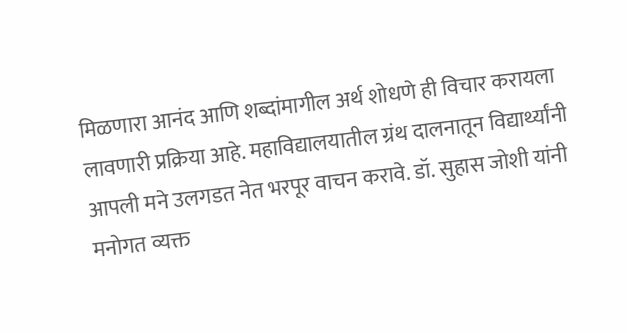मिळणारा आनंद आणि शब्दांमागील अर्थ शोधणे ही विचार करायला लावणारी प्रक्रिया आहे. महाविद्यालयातील ग्रंथ दालनातून विद्यार्थ्यांनी आपली मने उलगडत नेत भरपूर वाचन करावे. डॉ. सुहास जोशी यांनी मनोगत व्यक्त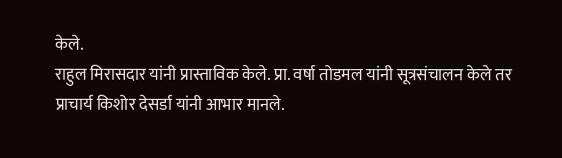केले.
राहुल मिरासदार यांनी प्रास्ताविक केले. प्रा. वर्षा तोडमल यांनी सूत्रसंचालन केले तर प्राचार्य किशोर देसर्डा यांनी आभार मानले.